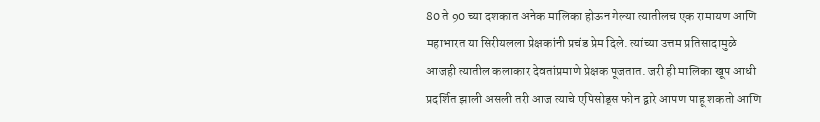80 ते 90 च्या दशकात अनेक मालिका होऊन गेल्या त्यातीलच एक रामायण आणि महाभारत या सिरीयलला प्रेक्षकांनी प्रचंड प्रेम दिले. त्यांच्या उत्तम प्रतिसादामुळे आजही त्यातील कलाकार देवतांप्रमाणे प्रेक्षक पूजतात. जरी ही मालिका खूप आधी प्रदर्शित झाली असली तरी आज त्याचे एपिसोड्स फोन द्वारे आपण पाहू शकतो आणि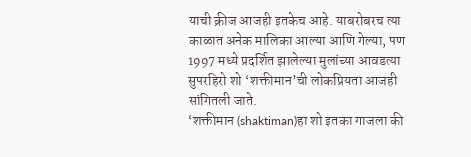याची क्रीज आजही इतकेच आहे. याबरोबरच त्या काळात अनेक मालिका आल्या आणि गेल्या, पण 1997 मध्ये प्रदर्शित झालेल्या मुलांच्या आवडत्या सुपरहिरो शो ‘शक्तीमान’ची लोकप्रियता आजही सांगितली जाते.
‘शक्तीमान (shaktiman)हा शो इतका गाजला की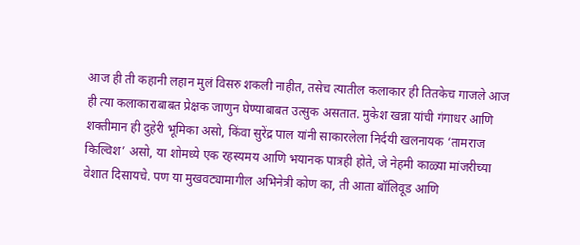आज ही ती कहानी लहान मुलं विसरु शकली नाहीत, तसेच त्यातील कलाकार ही तितकेच गाजले आज ही त्या कलाकाराबाबत प्रेक्षक जाणुन घेण्याबाबत उत्सुक असतात. मुकेश खन्ना यांची गंगाधर आणि शक्तीमान ही दुहेरी भूमिका असो, किंवा सुरेंद्र पाल यांनी साकारलेला निर्दयी खलनायक ‘तामराज किल्विश’ असो, या शोमध्ये एक रहस्यमय आणि भयानक पात्रही होते, जे नेहमी काळ्या मांजरीच्या वेशात दिसायचे. पण या मुखवट्यामागील अभिनेत्री कोण का, ती आता बॉलिवूड आणि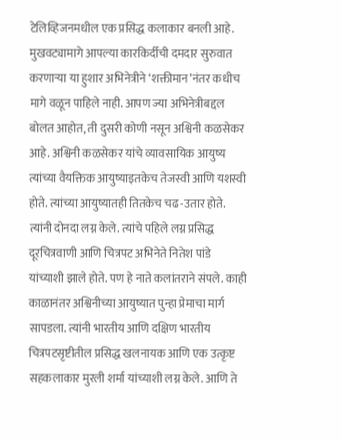टेलिव्हिजनमधील एक प्रसिद्ध कलाकार बनली आहे.
मुखवट्यामागे आपल्या कारकिर्दीची दमदार सुरुवात करणाऱ्या या हुशार अभिनेत्रीने ‘शक्तीमान’नंतर कधीच मागे वळून पाहिले नाही. आपण ज्या अभिनेत्रीबद्दल बोलत आहोत, ती दुसरी कोणी नसून अश्विनी कळसेकर आहे. अश्विनी कळसेकर यांचे व्यावसायिक आयुष्य त्यांच्या वैयक्तिक आयुष्याइतकेच तेजस्वी आणि यशस्वी होते. त्यांच्या आयुष्यातही तितकेच चढ-उतार होते. त्यांनी दोनदा लग्न केले. त्यांचे पहिले लग्न प्रसिद्ध दूरचित्रवाणी आणि चित्रपट अभिनेते नितेश पांडे यांच्याशी झाले होते. पण हे नाते कलांतराने संपले. काही काळानंतर अश्विनीच्या आयुष्यात पुन्हा प्रेमाचा मार्ग सापडला. त्यांनी भारतीय आणि दक्षिण भारतीय चित्रपटसृष्टीतील प्रसिद्ध खलनायक आणि एक उत्कृष्ट सहकलाकार मुरली शर्मा यांच्याशी लग्न केले. आणि ते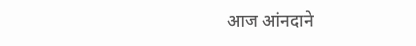आज आंनदाने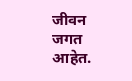जीवन जगत आहेत.